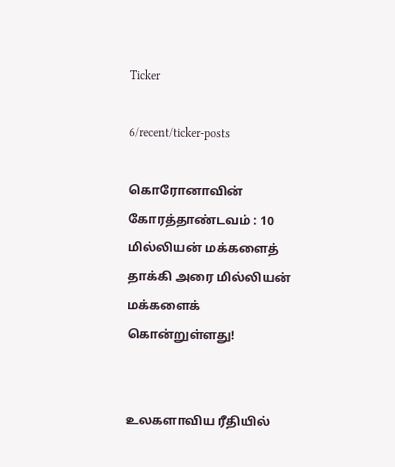Ticker

6/recent/ticker-posts

கொரோனாவின் கோரத்தாண்டவம் : 10 மில்லியன் மக்களைத் தாக்கி அரை மில்லியன் மக்களைக் கொன்றுள்ளது!


உலகளாவிய ரீதியில்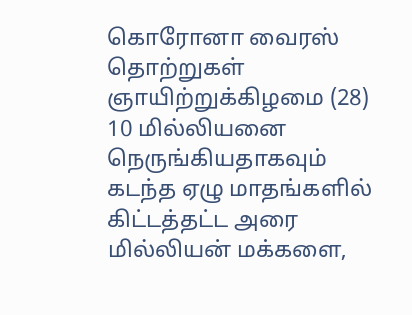கொரோனா வைரஸ் தொற்றுகள் ஞாயிற்றுக்கிழமை (28)  10 மில்லியனை நெருங்கியதாகவும் கடந்த ஏழு மாதங்களில் கிட்டத்தட்ட அரை மில்லியன் மக்களை,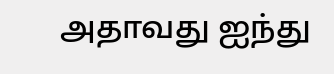அதாவது ஐந்து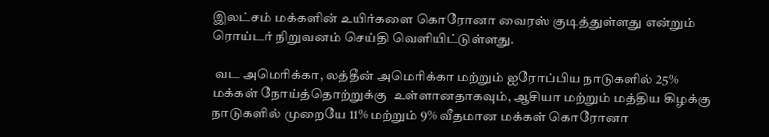இலட்சம் மக்களின் உயிர்களை கொரோனா வைரஸ் குடித்துள்ளது என்றும் ரொய்டர் நிறுவனம் செய்தி வெளியிட்டுள்ளது.

 வட அமெரிக்கா, லத்தீன் அமெரிக்கா மற்றும் ஐரோப்பிய நாடுகளில் 25% மக்கள் நோய்த்தொற்றுக்கு  உள்ளானதாகவும், ஆசியா மற்றும் மத்திய கிழக்கு நாடுகளில் முறையே 11% மற்றும் 9% வீதமான மக்கள் கொரோனா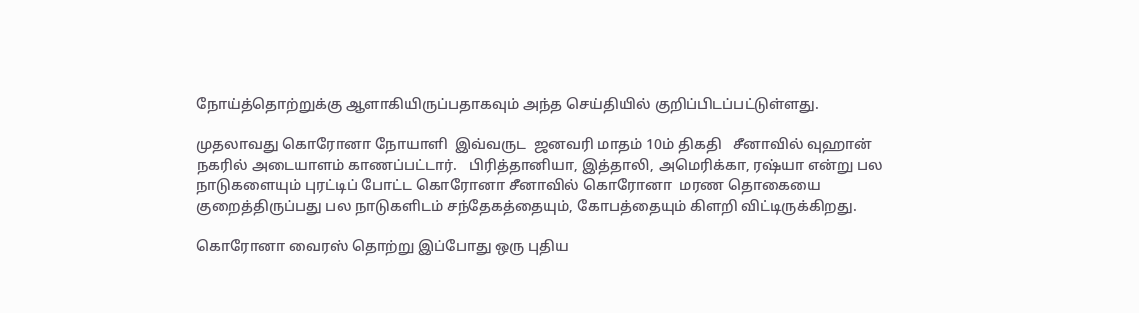நோய்த்தொற்றுக்கு ஆளாகியிருப்பதாகவும் அந்த செய்தியில் குறிப்பிடப்பட்டுள்ளது.

முதலாவது கொரோனா நோயாளி  இவ்வருட  ஜனவரி மாதம் 10ம் திகதி   சீனாவில் வுஹான் நகரில் அடையாளம் காணப்பட்டார்.   பிரித்தானியா, இத்தாலி, அமெரிக்கா, ரஷ்யா என்று பல நாடுகளையும் புரட்டிப் போட்ட கொரோனா சீனாவில் கொரோனா  மரண தொகையை குறைத்திருப்பது பல நாடுகளிடம் சந்தேகத்தையும், கோபத்தையும் கிளறி விட்டிருக்கிறது.

கொரோனா வைரஸ் தொற்று இப்போது ஒரு புதிய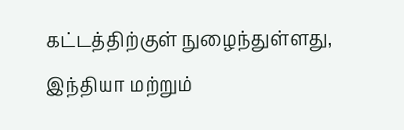கட்டத்திற்குள் நுழைந்துள்ளது, இந்தியா மற்றும்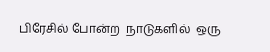பிரேசில் போன்ற  நாடுகளில்  ஒரு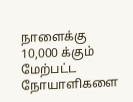நாளைக்கு 10,000 க்கும் மேற்பட்ட  நோயாளிகளை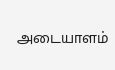அடையாளம்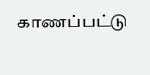காணப்பட்டு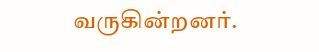வருகின்றனர்.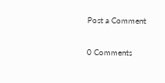Post a Comment

0 Comments